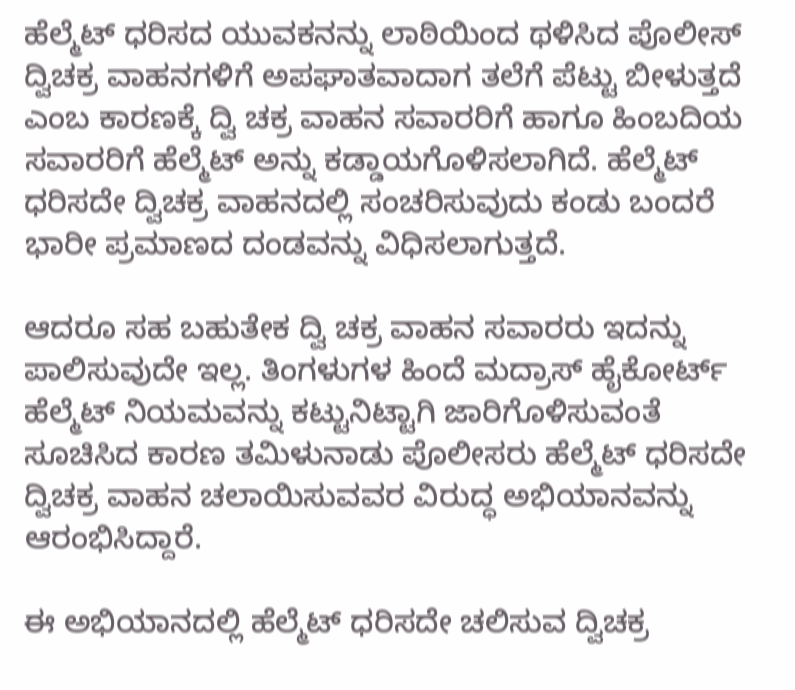ಹೆಲ್ಮೆಟ್ ಧರಿಸದ ಯುವಕನನ್ನು ಲಾಠಿಯಿಂದ ಥಳಿಸಿದ ಪೊಲೀಸ್
ದ್ವಿಚಕ್ರ ವಾಹನಗಳಿಗೆ ಅಪಘಾತವಾದಾಗ ತಲೆಗೆ ಪೆಟ್ಟು ಬೀಳುತ್ತದೆ ಎಂಬ ಕಾರಣಕ್ಕೆ ದ್ವಿ ಚಕ್ರ ವಾಹನ ಸವಾರರಿಗೆ ಹಾಗೂ ಹಿಂಬದಿಯ ಸವಾರರಿಗೆ ಹೆಲ್ಮೆಟ್ ಅನ್ನು ಕಡ್ಡಾಯಗೊಳಿಸಲಾಗಿದೆ. ಹೆಲ್ಮೆಟ್ ಧರಿಸದೇ ದ್ವಿಚಕ್ರ ವಾಹನದಲ್ಲಿ ಸಂಚರಿಸುವುದು ಕಂಡು ಬಂದರೆ ಭಾರೀ ಪ್ರಮಾಣದ ದಂಡವನ್ನು ವಿಧಿಸಲಾಗುತ್ತದೆ.

ಆದರೂ ಸಹ ಬಹುತೇಕ ದ್ವಿ ಚಕ್ರ ವಾಹನ ಸವಾರರು ಇದನ್ನು ಪಾಲಿಸುವುದೇ ಇಲ್ಲ. ತಿಂಗಳುಗಳ ಹಿಂದೆ ಮದ್ರಾಸ್ ಹೈಕೋರ್ಟ್ ಹೆಲ್ಮೆಟ್ ನಿಯಮವನ್ನು ಕಟ್ಟುನಿಟ್ಟಾಗಿ ಜಾರಿಗೊಳಿಸುವಂತೆ ಸೂಚಿಸಿದ ಕಾರಣ ತಮಿಳುನಾಡು ಪೊಲೀಸರು ಹೆಲ್ಮೆಟ್ ಧರಿಸದೇ ದ್ವಿಚಕ್ರ ವಾಹನ ಚಲಾಯಿಸುವವರ ವಿರುದ್ಧ ಅಭಿಯಾನವನ್ನು ಆರಂಭಿಸಿದ್ದಾರೆ.

ಈ ಅಭಿಯಾನದಲ್ಲಿ ಹೆಲ್ಮೆಟ್ ಧರಿಸದೇ ಚಲಿಸುವ ದ್ವಿಚಕ್ರ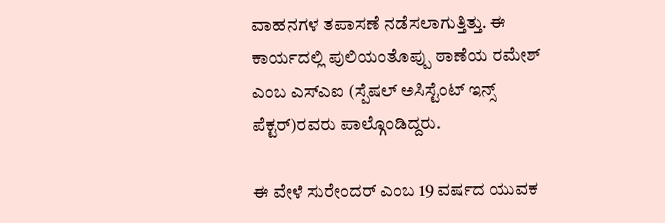ವಾಹನಗಳ ತಪಾಸಣೆ ನಡೆಸಲಾಗುತ್ತಿತ್ತು. ಈ ಕಾರ್ಯದಲ್ಲಿ ಪುಲಿಯಂತೊಪ್ಪು ಠಾಣೆಯ ರಮೇಶ್ ಎಂಬ ಎಸ್ಎಐ (ಸ್ಪೆಷಲ್ ಅಸಿಸ್ಟೆಂಟ್ ಇನ್ಸ್ ಪೆಕ್ಟರ್)ರವರು ಪಾಲ್ಗೊಂಡಿದ್ದರು.

ಈ ವೇಳೆ ಸುರೇಂದರ್ ಎಂಬ 19 ವರ್ಷದ ಯುವಕ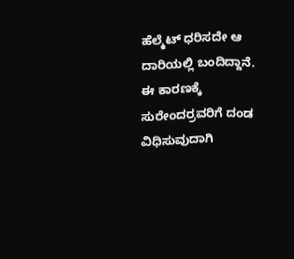ಹೆಲ್ಮೆಟ್ ಧರಿಸದೇ ಆ ದಾರಿಯಲ್ಲಿ ಬಂದಿದ್ದಾನೆ. ಈ ಕಾರಣಕ್ಕೆ ಸುರೇಂದರ್ರವರಿಗೆ ದಂಡ ವಿಧಿಸುವುದಾಗಿ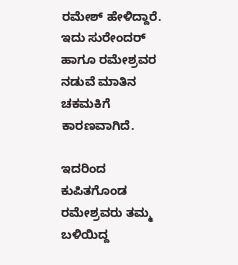ರಮೇಶ್ ಹೇಳಿದ್ದಾರೆ. ಇದು ಸುರೇಂದರ್ ಹಾಗೂ ರಮೇಶ್ರವರ ನಡುವೆ ಮಾತಿನ ಚಕಮಕಿಗೆ ಕಾರಣವಾಗಿದೆ.

ಇದರಿಂದ ಕುಪಿತಗೊಂಡ ರಮೇಶ್ರವರು ತಮ್ಮ ಬಳಿಯಿದ್ದ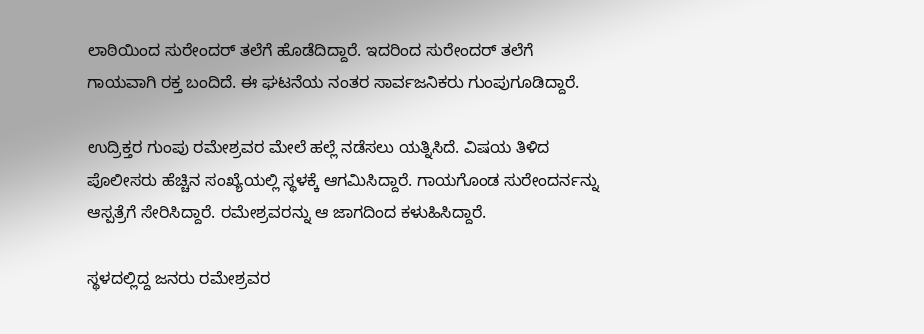ಲಾಠಿಯಿಂದ ಸುರೇಂದರ್ ತಲೆಗೆ ಹೊಡೆದಿದ್ದಾರೆ. ಇದರಿಂದ ಸುರೇಂದರ್ ತಲೆಗೆ ಗಾಯವಾಗಿ ರಕ್ತ ಬಂದಿದೆ. ಈ ಘಟನೆಯ ನಂತರ ಸಾರ್ವಜನಿಕರು ಗುಂಪುಗೂಡಿದ್ದಾರೆ.

ಉದ್ರಿಕ್ತರ ಗುಂಪು ರಮೇಶ್ರವರ ಮೇಲೆ ಹಲ್ಲೆ ನಡೆಸಲು ಯತ್ನಿಸಿದೆ. ವಿಷಯ ತಿಳಿದ ಪೊಲೀಸರು ಹೆಚ್ಚಿನ ಸಂಖ್ಯೆಯಲ್ಲಿ ಸ್ಥಳಕ್ಕೆ ಆಗಮಿಸಿದ್ದಾರೆ. ಗಾಯಗೊಂಡ ಸುರೇಂದರ್ನನ್ನು ಆಸ್ಪತ್ರೆಗೆ ಸೇರಿಸಿದ್ದಾರೆ. ರಮೇಶ್ರವರನ್ನು ಆ ಜಾಗದಿಂದ ಕಳುಹಿಸಿದ್ದಾರೆ.

ಸ್ಥಳದಲ್ಲಿದ್ದ ಜನರು ರಮೇಶ್ರವರ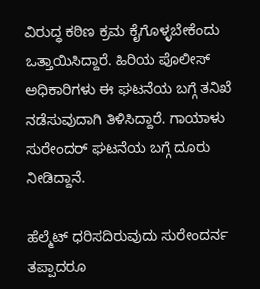ವಿರುದ್ಧ ಕಠಿಣ ಕ್ರಮ ಕೈಗೊಳ್ಳಬೇಕೆಂದು ಒತ್ತಾಯಿಸಿದ್ದಾರೆ. ಹಿರಿಯ ಪೊಲೀಸ್ ಅಧಿಕಾರಿಗಳು ಈ ಘಟನೆಯ ಬಗ್ಗೆ ತನಿಖೆ ನಡೆಸುವುದಾಗಿ ತಿಳಿಸಿದ್ದಾರೆ. ಗಾಯಾಳು ಸುರೇಂದರ್ ಘಟನೆಯ ಬಗ್ಗೆ ದೂರು ನೀಡಿದ್ದಾನೆ.

ಹೆಲ್ಮೆಟ್ ಧರಿಸದಿರುವುದು ಸುರೇಂದರ್ನ ತಪ್ಪಾದರೂ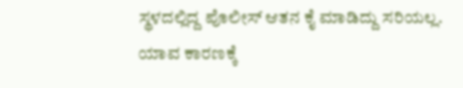ಸ್ಥಳದಲ್ಲಿದ್ದ ಪೊಲೀಸ್ ಆತನ ಕೈ ಮಾಡಿದ್ದು ಸರಿಯಲ್ಲ. ಯಾವ ಕಾರಣಕ್ಕೆ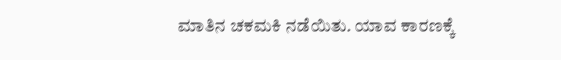ಮಾತಿನ ಚಕಮಕಿ ನಡೆಯಿತು. ಯಾವ ಕಾರಣಕ್ಕೆ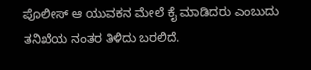ಪೊಲೀಸ್ ಆ ಯುವಕನ ಮೇಲೆ ಕೈ ಮಾಡಿದರು ಎಂಬುದು ತನಿಖೆಯ ನಂತರ ತಿಳಿದು ಬರಲಿದೆ.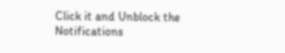Click it and Unblock the Notifications